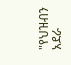"የህዝብን አደራ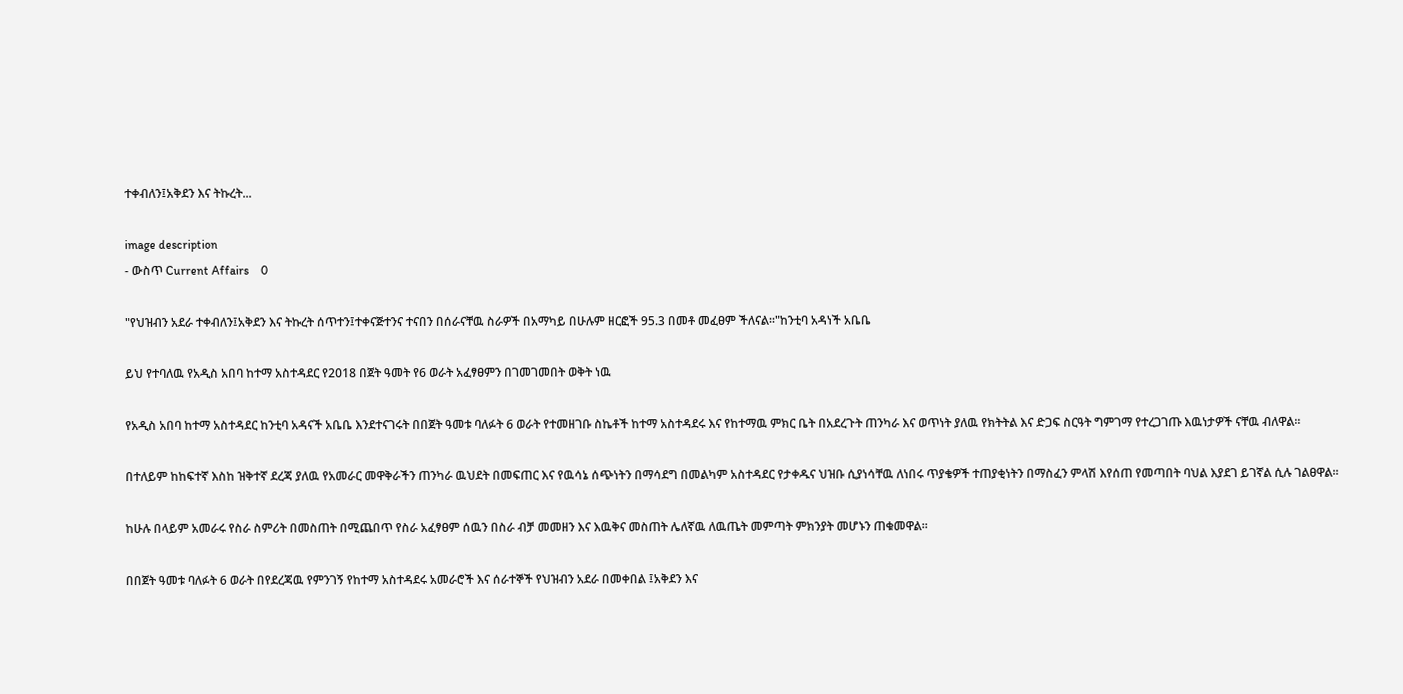ተቀብለን፤አቅደን እና ትኩረት...

image description
- ውስጥ Current Affairs    0

"የህዝብን አደራ ተቀብለን፤አቅደን እና ትኩረት ሰጥተን፤ተቀናጅተንና ተናበን በሰራናቸዉ ስራዎች በአማካይ በሁሉም ዘርፎች 95.3 በመቶ መፈፀም ችለናል፡፡"ከንቲባ አዳነች አቤቤ

ይህ የተባለዉ የአዲስ አበባ ከተማ አስተዳደር የ2018 በጀት ዓመት የ6 ወራት አፈፃፀምን በገመገመበት ወቅት ነዉ

የአዲስ አበባ ከተማ አስተዳደር ከንቲባ አዳናች አቤቤ እንደተናገሩት በበጀት ዓመቱ ባለፉት 6 ወራት የተመዘገቡ ስኬቶች ከተማ አስተዳደሩ እና የከተማዉ ምክር ቤት በአደረጉት ጠንካራ እና ወጥነት ያለዉ የክትትል እና ድጋፍ ስርዓት ግምገማ የተረጋገጡ እዉነታዎች ናቸዉ ብለዋል፡፡

በተለይም ከከፍተኛ እስከ ዝቅተኛ ደረጃ ያለዉ የአመራር መዋቅራችን ጠንካራ ዉህደት በመፍጠር እና የዉሳኔ ሰጭነትን በማሳደግ በመልካም አስተዳደር የታቀዱና ህዝቡ ሲያነሳቸዉ ለነበሩ ጥያቄዎች ተጠያቂነትን በማስፈን ምላሽ እየሰጠ የመጣበት ባህል እያደገ ይገኛል ሲሉ ገልፀዋል፡፡

ከሁሉ በላይም አመራሩ የስራ ስምሪት በመስጠት በሚጨበጥ የስራ አፈፃፀም ሰዉን በስራ ብቻ መመዘን እና እዉቅና መስጠት ሌለኛዉ ለዉጤት መምጣት ምክንያት መሆኑን ጠቁመዋል፡፡

በበጀት ዓመቱ ባለፉት 6 ወራት በየደረጃዉ የምንገኝ የከተማ አስተዳደሩ አመራሮች እና ሰራተኞች የህዝብን አደራ በመቀበል ፤አቅደን እና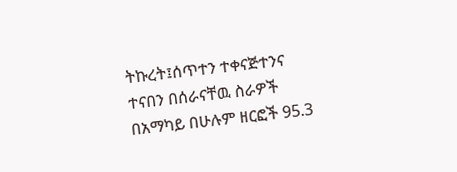ትኩረት፤ሰጥተን ተቀናጅተንና ተናበን በሰራናቸዉ ስራዎች በአማካይ በሁሉም ዘርፎች 95.3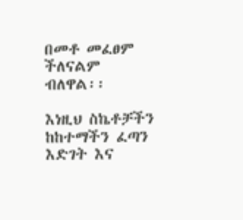በመቶ መፈፀም ችለናልም ብለዋል፡፡

እነዚህ ስኬቶቻችን ከከተማችን ፈጣን እድገት እና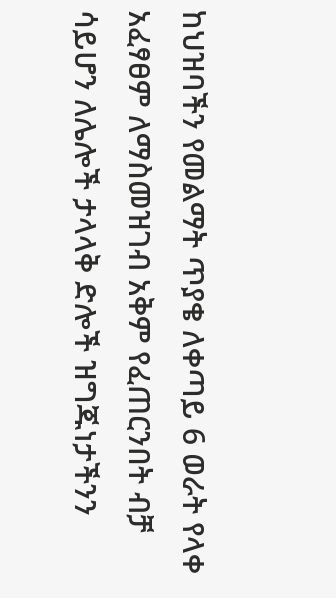ከህዝባችን የመልማት ጥያቄ ለቀጣይ 6 ወራት የላቀ አፈፃፀም ለማስመዝገብ አቅም የፈጠርንበት ብቻ ሳይሆን ለሌሎች ታላላቅ ድሎች ዝግጁነታችንን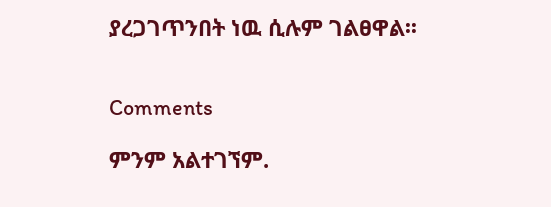ያረጋገጥንበት ነዉ ሲሉም ገልፀዋል፡፡


Comments

ምንም አልተገኘም.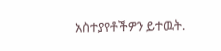አስተያየቶችዎን ይተዉት.